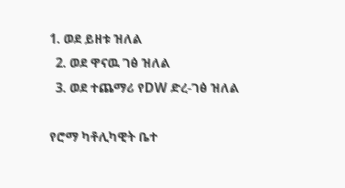1. ወደ ይዘቱ ዝለል
  2. ወደ ዋናዉ ገፅ ዝለል
  3. ወደ ተጨማሪ የDW ድረ-ገፅ ዝለል

የሮማ ካቶሊካዊት ቤተ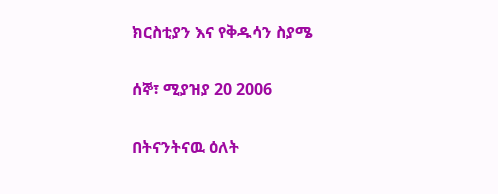ክርስቲያን እና የቅዱሳን ስያሜ

ሰኞ፣ ሚያዝያ 20 2006

በትናንትናዉ ዕለት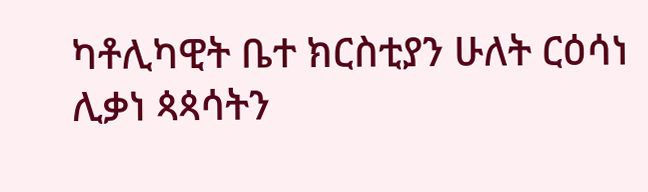ካቶሊካዊት ቤተ ክርስቲያን ሁለት ርዕሳነ ሊቃነ ጳጳሳትን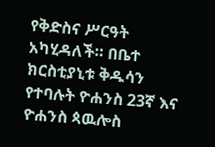የቅድስና ሥርዓት አካሂዳለች። በቤተ ክርስቲያኒቱ ቅዱሳን የተባሉት ዮሐንስ 23ኛ እና ዮሐንስ ጳዉሎስ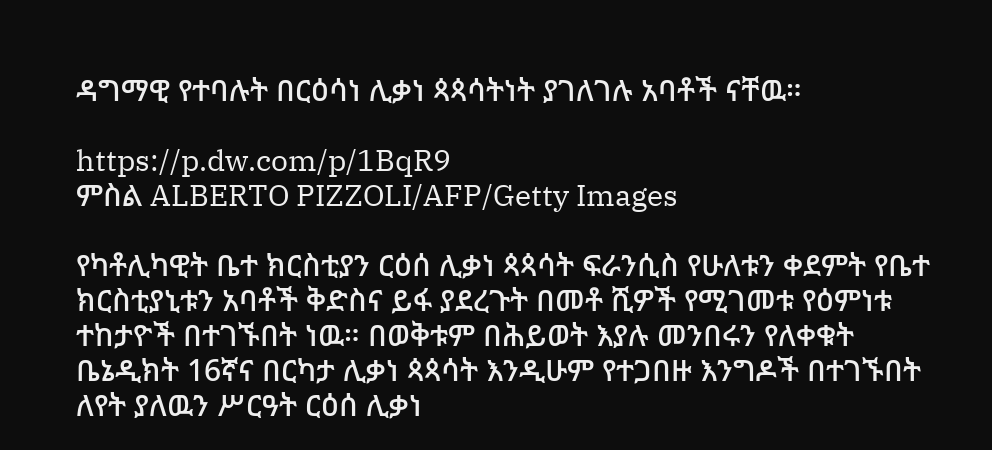ዳግማዊ የተባሉት በርዕሳነ ሊቃነ ጳጳሳትነት ያገለገሉ አባቶች ናቸዉ።

https://p.dw.com/p/1BqR9
ምስል ALBERTO PIZZOLI/AFP/Getty Images

የካቶሊካዊት ቤተ ክርስቲያን ርዕሰ ሊቃነ ጳጳሳት ፍራንሲስ የሁለቱን ቀደምት የቤተ ክርስቲያኒቱን አባቶች ቅድስና ይፋ ያደረጉት በመቶ ሺዎች የሚገመቱ የዕምነቱ ተከታዮች በተገኙበት ነዉ። በወቅቱም በሕይወት እያሉ መንበሩን የለቀቁት ቤኔዲክት 16ኛና በርካታ ሊቃነ ጳጳሳት እንዲሁም የተጋበዙ እንግዶች በተገኙበት ለየት ያለዉን ሥርዓት ርዕሰ ሊቃነ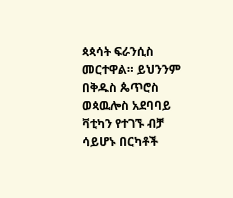ጳጳሳት ፍራንሲስ መርተዋል። ይህንንም በቅዱስ ጴጥሮስ ወጳዉሎስ አደባባይ ቫቲካን የተገኙ ብቻ ሳይሆኑ በርካቶች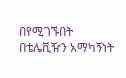በየሚገኙበት በቴሌቪዥን አማካኝነት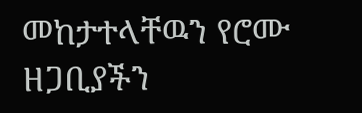መከታተላቸዉን የሮሙ ዘጋቢያችን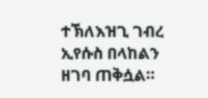ተኽለእዝጊ ገብረ ኢየሱስ በላከልን ዘገባ ጠቅሷል።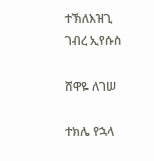ተኽለእዝጊ ገብረ ኢየሱስ

ሸዋዬ ለገሠ

ተክሌ የኋላ